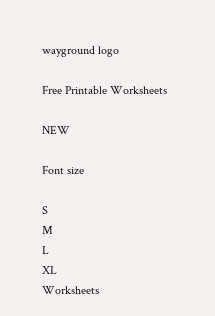wayground logo

Free Printable Worksheets

NEW

Font size

S
M
L
XL
Worksheets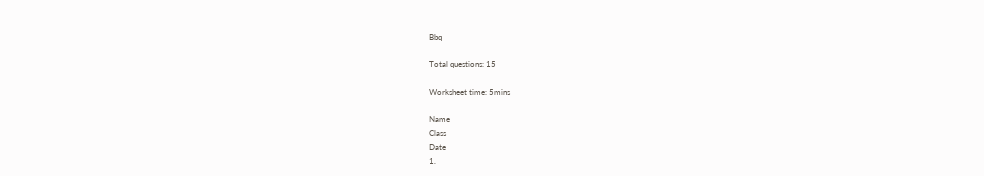Bbq

Total questions: 15

Worksheet time: 5mins

Name
Class
Date
1.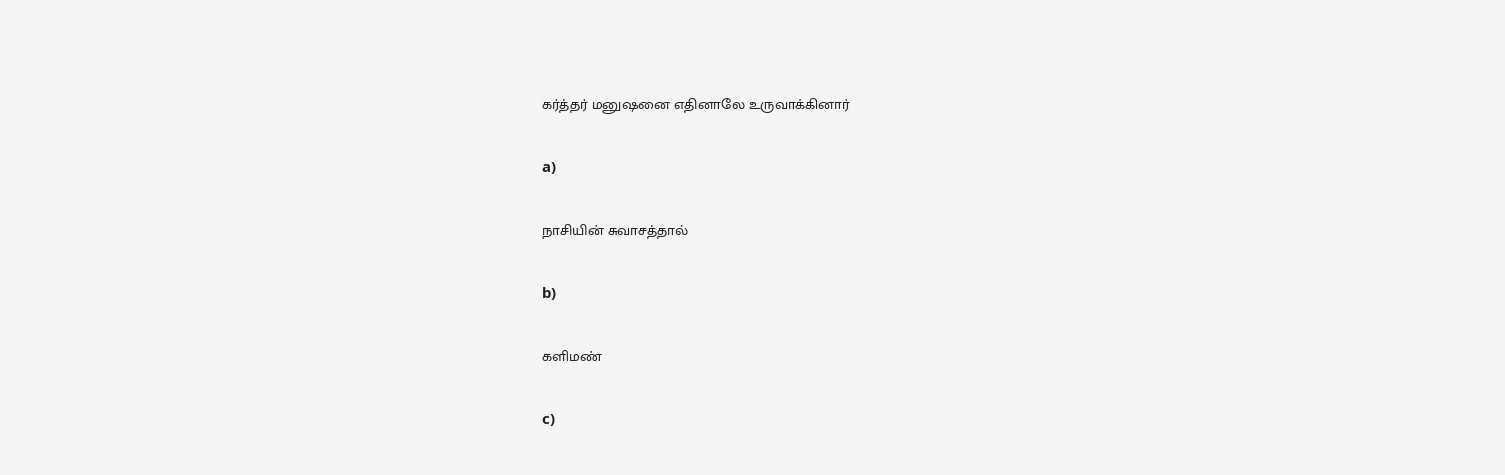கர்த்தர் மனுஷனை எதினாலே உருவாக்கினார்

a)

நாசியின் சுவாசத்தால்

b)

களிமண்

c)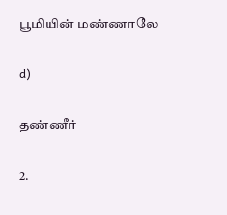பூமியின் மண்ணாலே

d)

தண்ணீர்

2.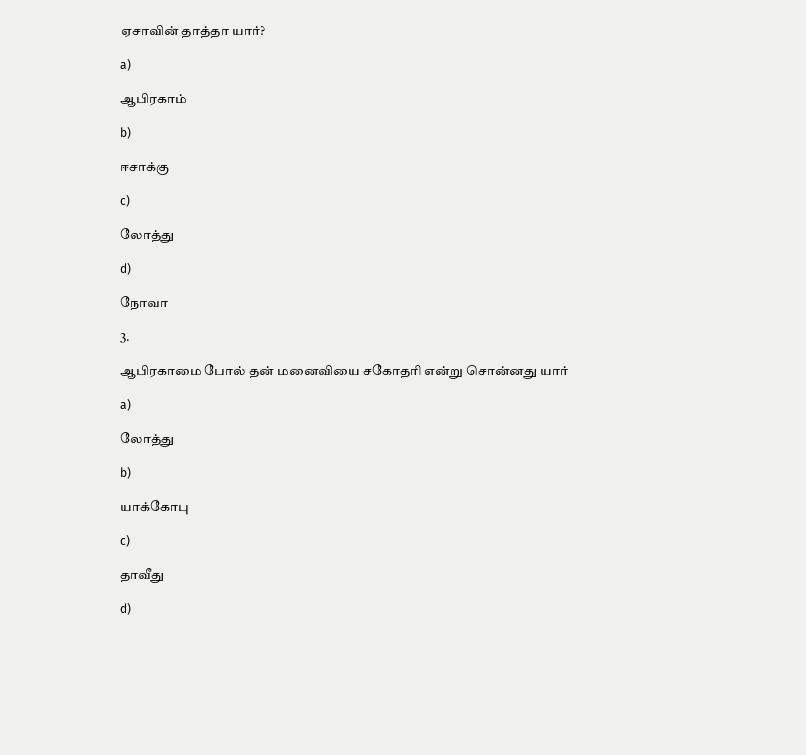ஏசாவின் தாத்தா யார்?

a)

ஆபிரகாம்

b)

ஈசாக்கு

c)

லோத்து

d)

நோவா

3.

ஆபிரகாமை போல் தன் மனைவியை சகோதரி என்று சொன்னது யார்

a)

லோத்து

b)

யாக்கோபு

c)

தாவீது

d)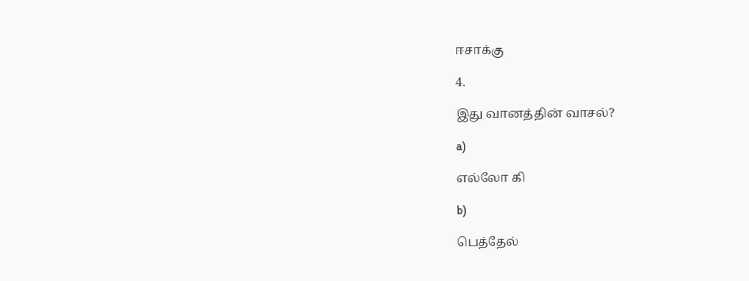ஈசாக்கு

4.

இது வானத்தின் வாசல்?

a)

எல்லோ கி

b)

பெத்தேல்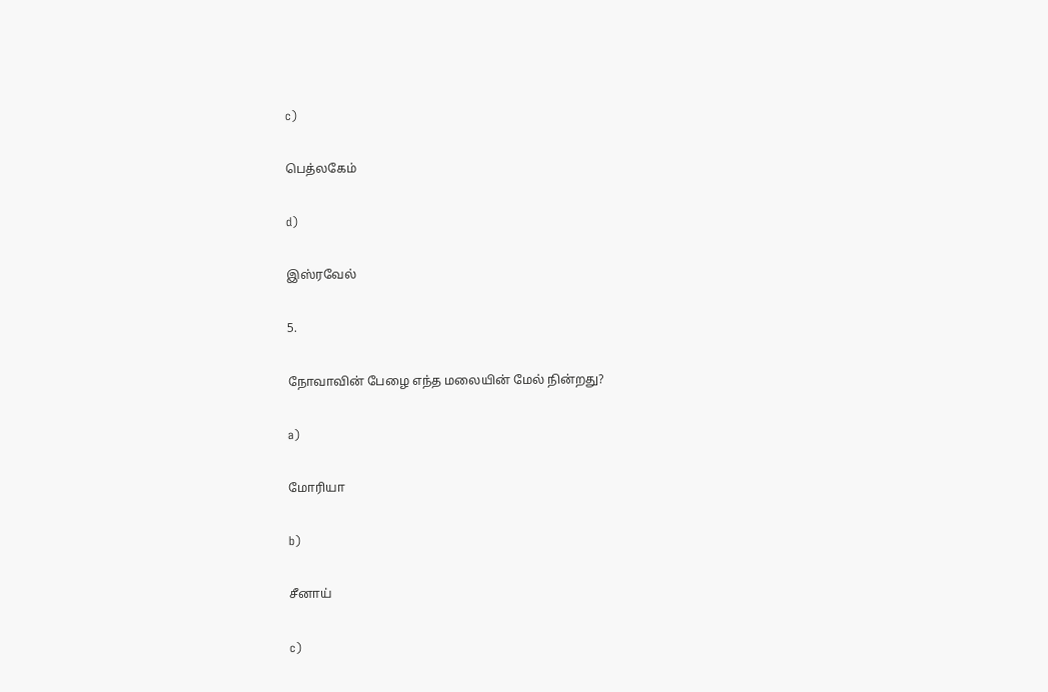c)

பெத்லகேம்

d)

இஸ்ரவேல்

5.

நோவாவின் பேழை எந்த மலையின் மேல் நின்றது?

a)

மோரியா

b)

சீனாய்

c)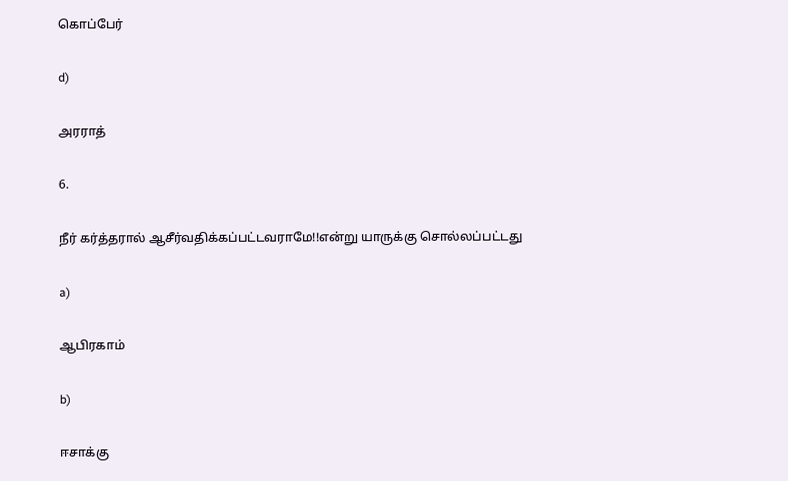கொப்பேர்

d)

அரராத்

6.

நீர் கர்த்தரால் ஆசீர்வதிக்கப்பட்டவராமே!!என்று யாருக்கு சொல்லப்பட்டது

a)

ஆபிரகாம்

b)

ஈசாக்கு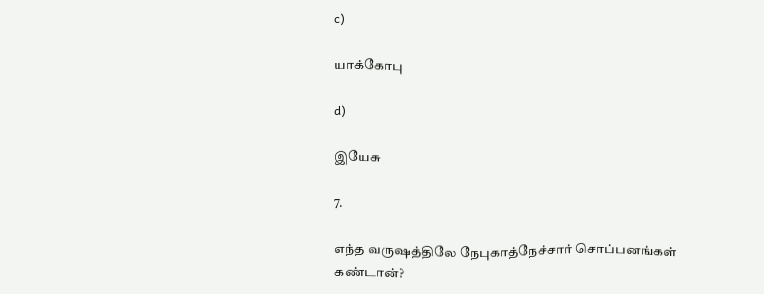c)

யாக்கோபு

d)

இயேசு

7.

எந்த வருஷத்திலே நேபுகாத்நேச்சார் சொப்பனங்கள் கண்டான்?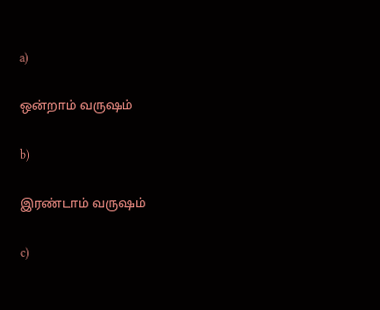a)

ஒன்றாம் வருஷம்

b)

இரண்டாம் வருஷம்

c)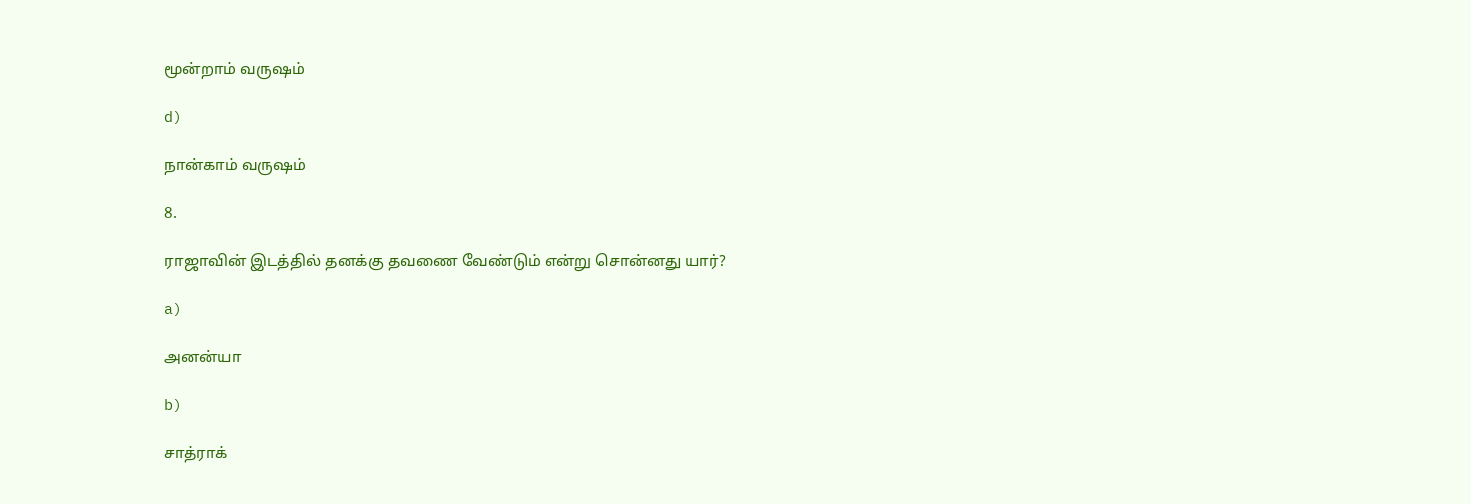மூன்றாம் வருஷம்

d)

நான்காம் வருஷம்

8.

ராஜாவின் இடத்தில் தனக்கு தவணை வேண்டும் என்று சொன்னது யார்?

a)

அனன்யா

b)

சாத்ராக்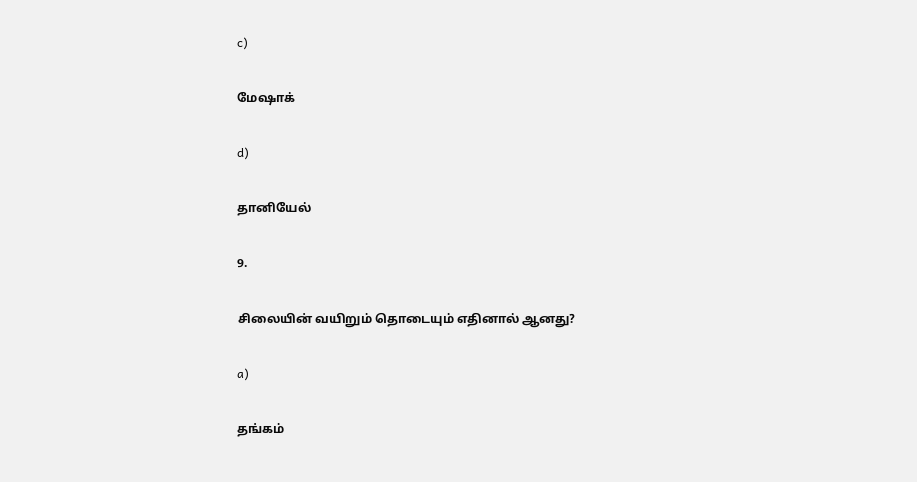c)

மேஷாக்

d)

தானியேல்

9.

சிலையின் வயிறும் தொடையும் எதினால் ஆனது?

a)

தங்கம்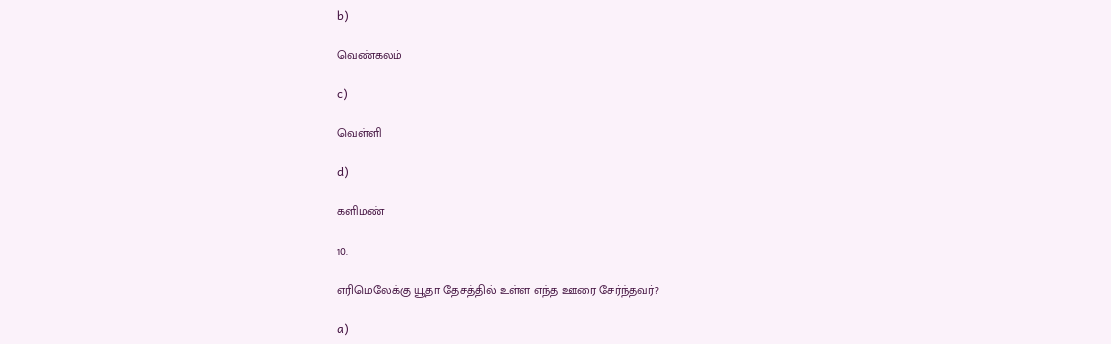b)

வெண்கலம்

c)

வெள்ளி

d)

களிமண்

10.

எரிமெலேக்கு யூதா தேசத்தில் உள்ள எந்த ஊரை சேர்ந்தவர்?

a)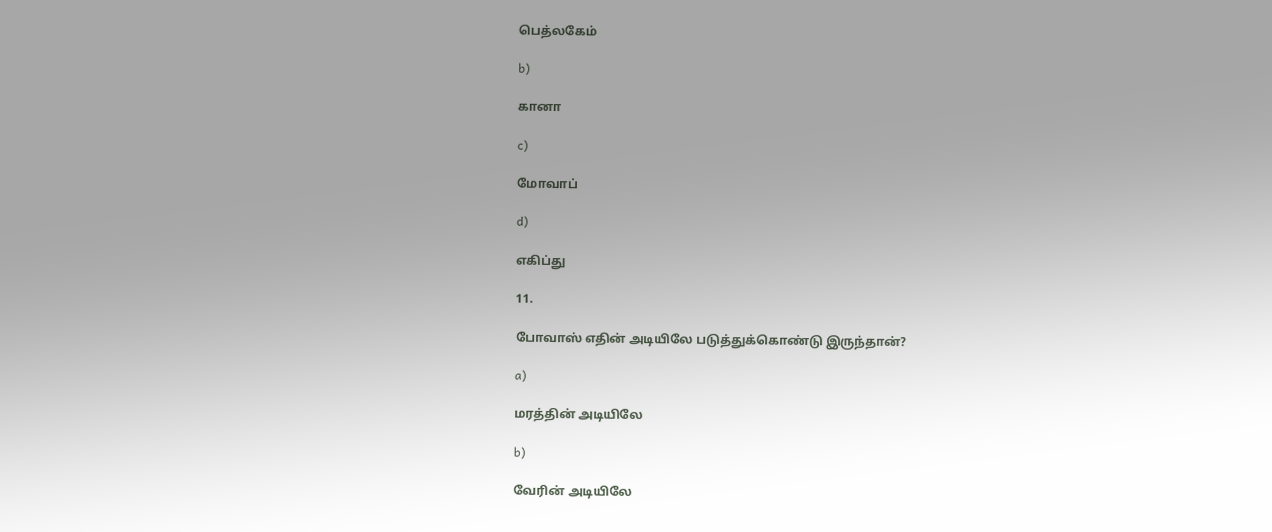பெத்லகேம்

b)

கானா

c)

மோவாப்

d)

எகிப்து

11.

போவாஸ் எதின் அடியிலே படுத்துக்கொண்டு இருந்தான்?

a)

மரத்தின் அடியிலே

b)

வேரின் அடியிலே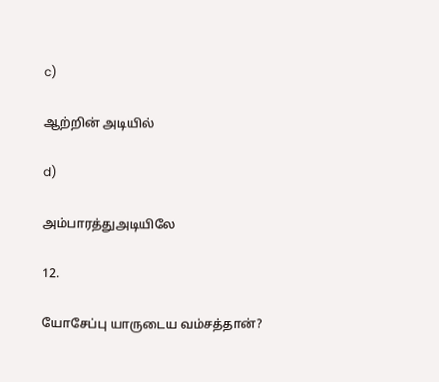c)

ஆற்றின் அடியில்

d)

அம்பாரத்துஅடியிலே

12.

யோசேப்பு யாருடைய வம்சத்தான்?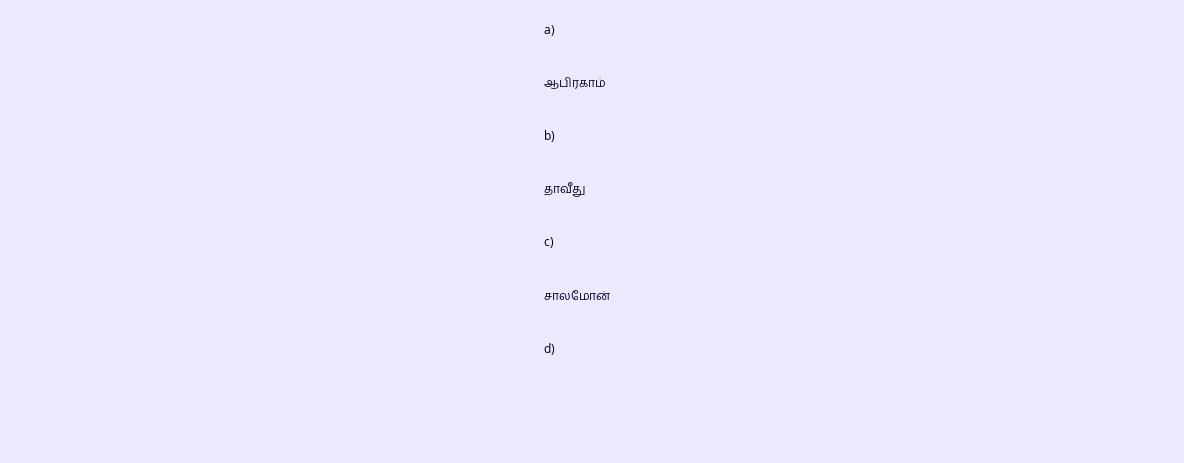a)

ஆபிரகாம்

b)

தாவீது

c)

சாலமோன்

d)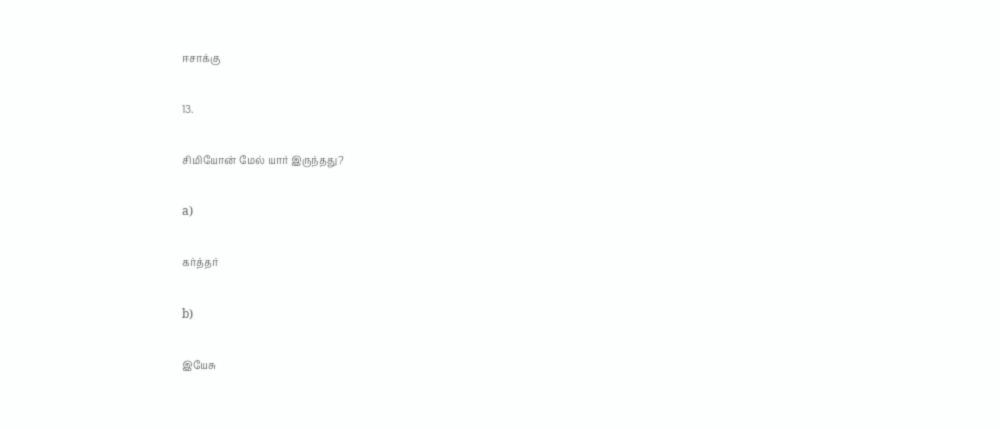ஈசாக்கு

13.

சிமியோன் மேல் யார் இருந்தது?

a)

கர்த்தர்

b)

இயேசு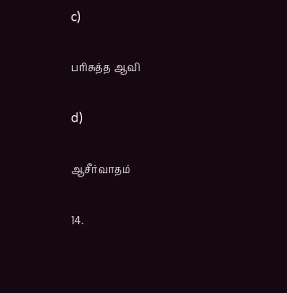c)

பரிசுத்த ஆவி

d)

ஆசீர்வாதம்

14.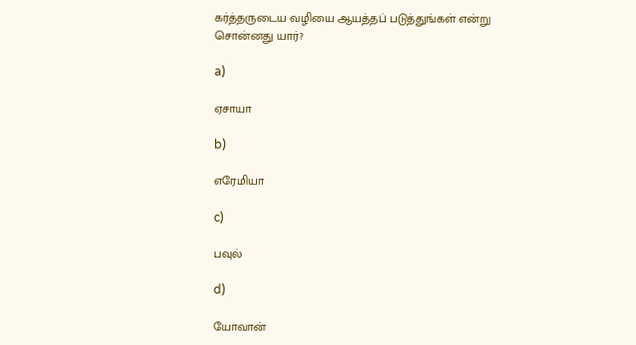கர்த்தருடைய வழியை ஆயத்தப் படுத்துங்கள் என்று சொன்னது யார்?

a)

ஏசாயா

b)

எரேமியா

c)

பவுல்

d)

யோவான்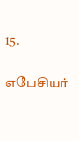15.

எபேசியர்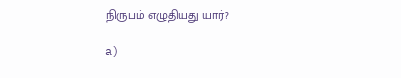நிருபம் எழுதியது யார்?

a)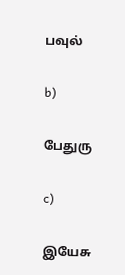பவுல்

b)

பேதுரு

c)

இயேசு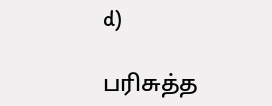d)

பரிசுத்த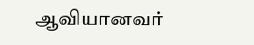ஆவியானவர்